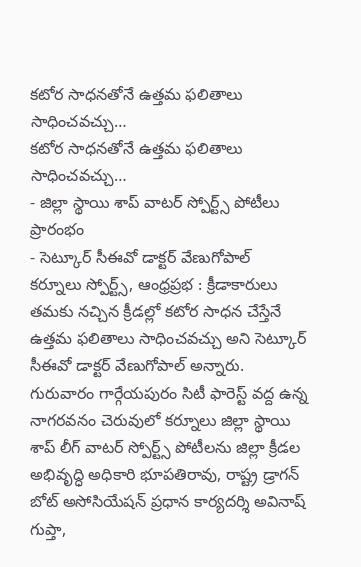కటోర సాధనతోనే ఉత్తమ ఫలితాలు సాధించవచ్చు…
కటోర సాధనతోనే ఉత్తమ ఫలితాలు సాధించవచ్చు…
- జిల్లా స్థాయి శాప్ వాటర్ స్పోర్ట్స్ పోటీలు ప్రారంభం
- సెట్కూర్ సీఈవో డాక్టర్ వేణుగోపాల్
కర్నూలు స్పోర్ట్స్, ఆంధ్రప్రభ : క్రీడాకారులు తమకు నచ్చిన క్రీడల్లో కటోర సాధన చేస్తేనే ఉత్తమ ఫలితాలు సాధించవచ్చు అని సెట్కూర్ సీఈవో డాక్టర్ వేణుగోపాల్ అన్నారు. గురువారం గార్గేయపురం సిటీ ఫారెస్ట్ వద్ద ఉన్న నాగరవనం చెరువులో కర్నూలు జిల్లా స్థాయి శాప్ లీగ్ వాటర్ స్పోర్ట్స్ పోటీలను జిల్లా క్రీడల అభివృద్ధి అధికారి భూపతిరావు, రాష్ట్ర డ్రాగన్ బోట్ అసోసియేషన్ ప్రధాన కార్యదర్శి అవినాష్ గుప్తా,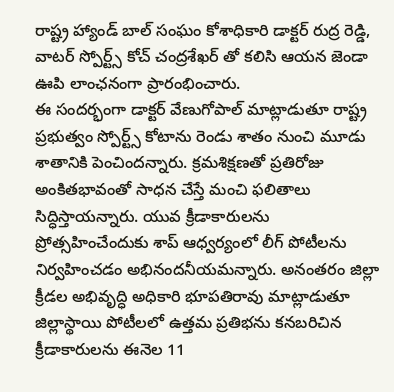రాష్ట్ర హ్యాండ్ బాల్ సంఘం కోశాధికారి డాక్టర్ రుద్ర రెడ్డి, వాటర్ స్పోర్ట్స్ కోచ్ చంద్రశేఖర్ తో కలిసి ఆయన జెండా ఊపి లాంఛనంగా ప్రారంభించారు.
ఈ సందర్భంగా డాక్టర్ వేణుగోపాల్ మాట్లాడుతూ రాష్ట్ర ప్రభుత్వం స్పోర్ట్స్ కోటాను రెండు శాతం నుంచి మూడు శాతానికి పెంచిందన్నారు. క్రమశిక్షణతో ప్రతిరోజు అంకితభావంతో సాధన చేస్తే మంచి ఫలితాలు సిద్ధిస్తాయన్నారు. యువ క్రీడాకారులను ప్రోత్సహించేందుకు శాప్ ఆధ్వర్యంలో లీగ్ పోటీలను నిర్వహించడం అభినందనీయమన్నారు. అనంతరం జిల్లా క్రీడల అభివృద్ధి అధికారి భూపతిరావు మాట్లాడుతూ జిల్లాస్థాయి పోటీలలో ఉత్తమ ప్రతిభను కనబరిచిన క్రీడాకారులను ఈనెల 11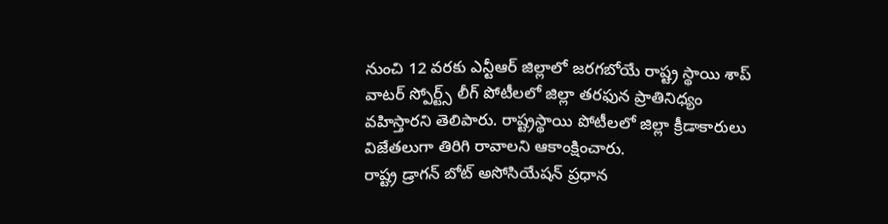నుంచి 12 వరకు ఎన్టీఆర్ జిల్లాలో జరగబోయే రాష్ట్ర స్థాయి శాప్ వాటర్ స్పోర్ట్స్ లీగ్ పోటీలలో జిల్లా తరఫున ప్రాతినిధ్యం వహిస్తారని తెలిపారు. రాష్ట్రస్థాయి పోటీలలో జిల్లా క్రీడాకారులు విజేతలుగా తిరిగి రావాలని ఆకాంక్షించారు.
రాష్ట్ర డ్రాగన్ బోట్ అసోసియేషన్ ప్రధాన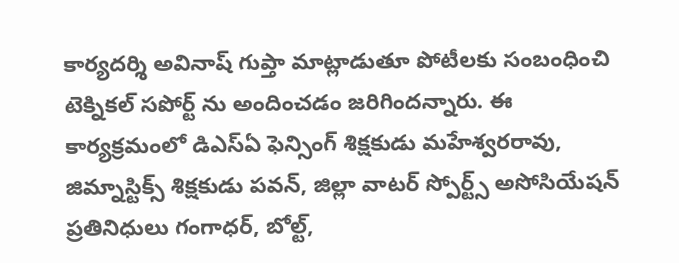కార్యదర్శి అవినాష్ గుప్తా మాట్లాడుతూ పోటీలకు సంబంధించి టెక్నికల్ సపోర్ట్ ను అందించడం జరిగిందన్నారు. ఈ కార్యక్రమంలో డిఎస్ఏ ఫెన్సింగ్ శిక్షకుడు మహేశ్వరరావు, జిమ్నాస్టిక్స్ శిక్షకుడు పవన్, జిల్లా వాటర్ స్పోర్ట్స్ అసోసియేషన్ ప్రతినిధులు గంగాధర్, బోల్ట్,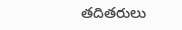తదితరులు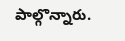పాల్గొన్నారు.